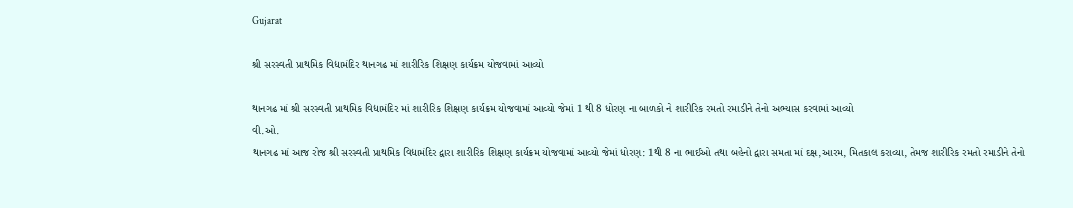Gujarat

શ્રી સરસ્વતી પ્રાથમિક વિદ્યામંદિર થાનગઢ માં શારીરિક શિક્ષણ કાર્યક્રમ યોજવામાં આવ્યો

થાનગઢ માં શ્રી સરસ્વતી પ્રાથમિક વિદ્યામંદિર માં શારીરિક શિક્ષણ કાર્યક્રમ યોજવામાં આવ્યો જેમાં 1 થી 8 ધોરણ ના બાળકો ને શારીરિક રમતો રમાડીને તેનો અભ્યાસ કરવામાં આવ્યો
વી.ઓ.
થાનગઢ માં આજ રોજ શ્રી સરસ્વતી પ્રાથમિક વિદ્યામંદિર દ્વારા શારીરિક શિક્ષણ કાર્યક્રમ યોજવામાં આવ્યો જેમાં ધોરણ: 1થી 8 ના ભાઈઓ તથા બહેનો દ્વારા સમતા માં દક્ષ,આરમ, મિતકાલ કરાવ્યા, તેમજ શારીરિક રમતો રમાડીને તેનો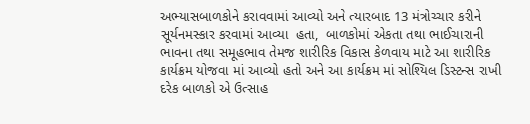અભ્યાસબાળકોને કરાવવામાં આવ્યો અને ત્યારબાદ 13 મંત્રોચ્ચાર કરીને  સૂર્યનમસ્કાર કરવામાં આવ્યા  હતા,  બાળકોમાં એકતા તથા ભાઈચારાની ભાવના તથા સમૂહભાવ તેમજ શારીરિક વિકાસ કેળવાય માટે આ શારીરિક કાર્યક્રમ યોજવા માં આવ્યો હતો અને આ કાર્યક્રમ માં સોશ્યિલ ડિસ્ટન્સ રાખી દરેક બાળકો એ ઉત્સાહ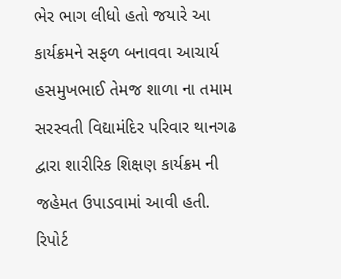ભેર ભાગ લીધો હતો જયારે આ કાર્યક્રમને સફળ બનાવવા આચાર્ય હસમુખભાઈ તેમજ શાળા ના તમામ સરસ્વતી વિદ્યામંદિર પરિવાર થાનગઢ દ્વારા શારીરિક શિક્ષણ કાર્યક્રમ ની જહેમત ઉપાડવામાં આવી હતી.
રિપોર્ટ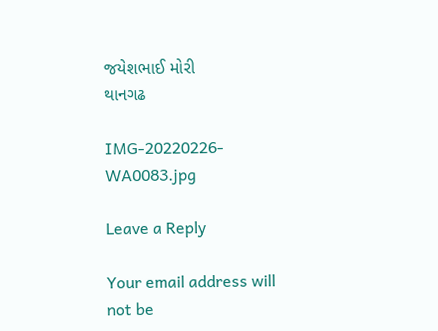જયેશભાઈ મોરી
થાનગઢ

IMG-20220226-WA0083.jpg

Leave a Reply

Your email address will not be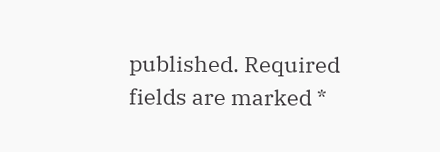published. Required fields are marked *